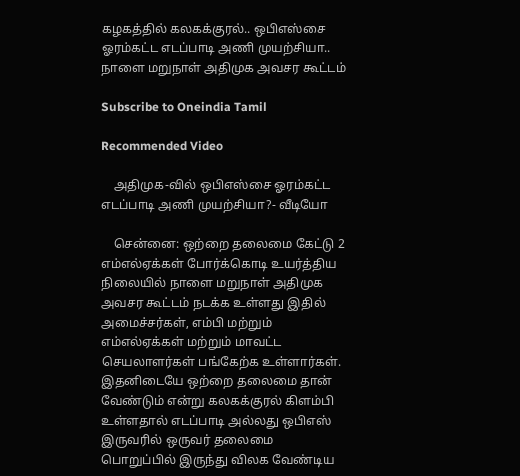கழகத்தில் கலகக்குரல்.. ஒபிஎஸ்சை ஓரம்கட்ட எடப்பாடி அணி முயற்சியா.. நாளை மறுநாள் அதிமுக அவசர கூட்டம்

Subscribe to Oneindia Tamil

Recommended Video

    அதிமுக-வில் ஒபிஎஸ்சை ஓரம்கட்ட எடப்பாடி அணி முயற்சியா?- வீடியோ

    சென்னை: ஒற்றை தலைமை கேட்டு 2 எம்எல்ஏக்கள் போர்க்கொடி உயர்த்திய நிலையில் நாளை மறுநாள் அதிமுக அவசர கூட்டம் நடக்க உள்ளது இதில் அமைச்சர்கள், எம்பி மற்றும் எம்எல்ஏக்கள் மற்றும் மாவட்ட செயலாளர்கள் பங்கேற்க உள்ளார்கள். இதனிடையே ஒற்றை தலைமை தான் வேண்டும் என்று கலகக்குரல் கிளம்பி உள்ளதால் எடப்பாடி அல்லது ஒபிஎஸ் இருவரில் ஒருவர் தலைமை பொறுப்பில் இருந்து விலக வேண்டிய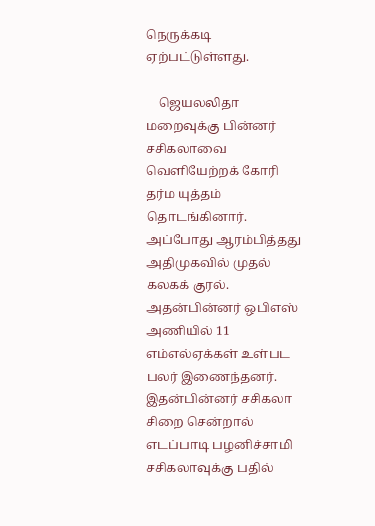நெருக்கடி ஏற்பட்டுள்ளது.

    ஜெயலலிதா மறைவுக்கு பின்னர் சசிகலாவை வெளியேற்றக் கோரி தர்ம யுத்தம் தொடங்கினார். அப்போது ஆரம்பித்தது அதிமுகவில் முதல் கலகக் குரல். அதன்பின்னர் ஒபிஎஸ் அணியில் 11 எம்எல்ஏக்கள் உள்பட பலர் இணைந்தனர். இதன்பின்னர் சசிகலா சிறை சென்றால் எடப்பாடி பழனிச்சாமி சசிகலாவுக்கு பதில்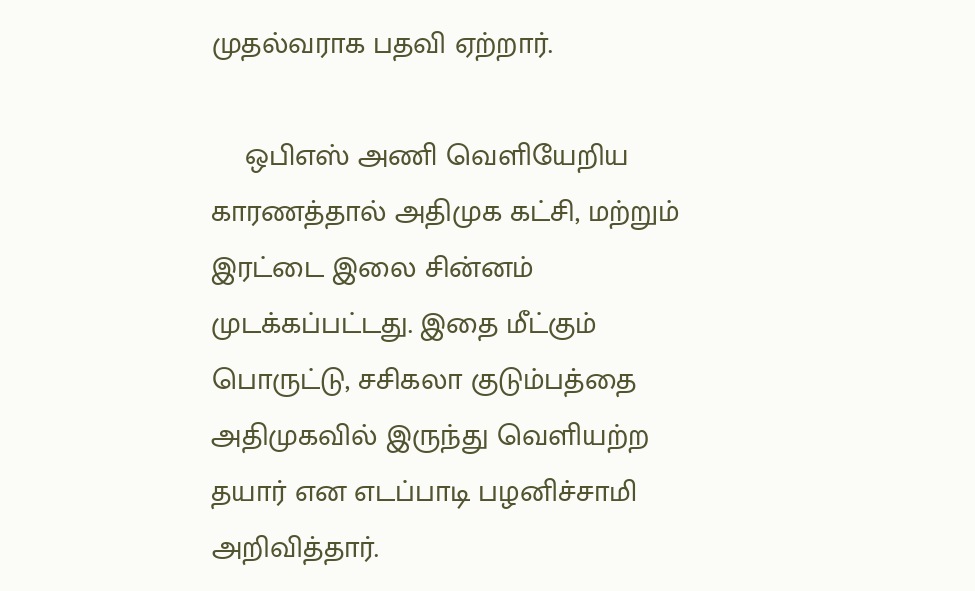முதல்வராக பதவி ஏற்றார்.

    ஒபிஎஸ் அணி வெளியேறிய காரணத்தால் அதிமுக கட்சி, மற்றும் இரட்டை இலை சின்னம் முடக்கப்பட்டது. இதை மீட்கும் பொருட்டு, சசிகலா குடும்பத்தை அதிமுகவில் இருந்து வெளியற்ற தயார் என எடப்பாடி பழனிச்சாமி அறிவித்தார்.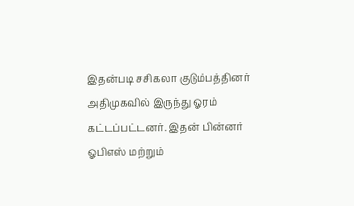இதன்படி சசிகலா குடும்பத்தினர் அதிமுகவில் இருந்து ஓரம் கட்டப்பட்டனர். இதன் பின்னர் ஓபிஎஸ் மற்றும்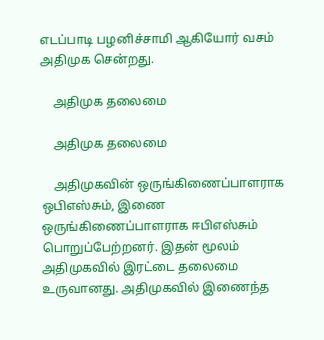எடப்பாடி பழனிச்சாமி ஆகியோர் வசம் அதிமுக சென்றது.

    அதிமுக தலைமை

    அதிமுக தலைமை

    அதிமுகவின் ஒருங்கிணைப்பாளராக ஒபிஎஸ்சும், இணை ஒருங்கிணைப்பாளராக ஈபிஎஸ்சும் பொறுப்பேற்றனர். இதன் மூலம் அதிமுகவில் இரட்டை தலைமை உருவானது. அதிமுகவில் இணைந்த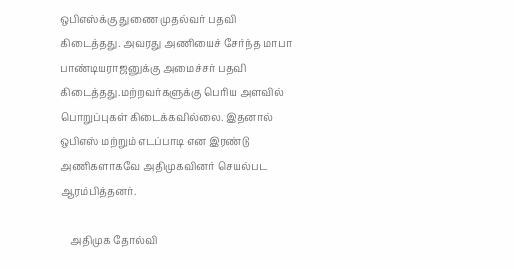ஒபிஎஸ்க்கு துணை முதல்வர் பதவி கிடைத்தது. அவரது அணியைச் சேர்ந்த மாபா பாண்டியராஜனுக்கு அமைச்சர் பதவி கிடைத்தது.மற்றவர்களுக்கு பெரிய அளவில் பொறுப்புகள் கிடைக்கவில்லை. இதனால் ஒபிஎஸ் மற்றும் எடப்பாடி என இரண்டு அணிகளாகவே அதிமுகவினர் செயல்பட ஆரம்பித்தனர்.

    அதிமுக தோல்வி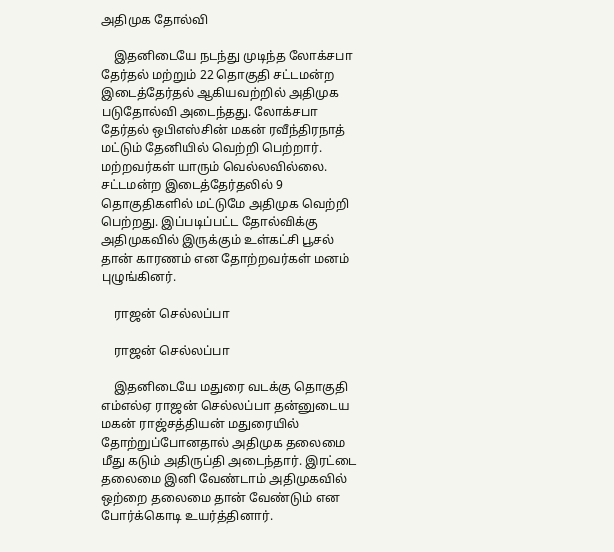அதிமுக தோல்வி

    இதனிடையே நடந்து முடிந்த லோக்சபா தேர்தல் மற்றும் 22 தொகுதி சட்டமன்ற இடைத்தேர்தல் ஆகியவற்றில் அதிமுக படுதோல்வி அடைந்தது. லோக்சபா தேர்தல் ஒபிஎஸ்சின் மகன் ரவீந்திரநாத் மட்டும் தேனியில் வெற்றி பெற்றார். மற்றவர்கள் யாரும் வெல்லவில்லை. சட்டமன்ற இடைத்தேர்தலில் 9 தொகுதிகளில் மட்டுமே அதிமுக வெற்றி பெற்றது. இப்படிப்பட்ட தோல்விக்கு அதிமுகவில் இருக்கும் உள்கட்சி பூசல் தான் காரணம் என தோற்றவர்கள் மனம் புழுங்கினர்.

    ராஜன் செல்லப்பா

    ராஜன் செல்லப்பா

    இதனிடையே மதுரை வடக்கு தொகுதி எம்எல்ஏ ராஜன் செல்லப்பா தன்னுடைய மகன் ராஜ்சத்தியன் மதுரையில் தோற்றுப்போனதால் அதிமுக தலைமை மீது கடும் அதிருப்தி அடைந்தார். இரட்டை தலைமை இனி வேண்டாம் அதிமுகவில் ஒற்றை தலைமை தான் வேண்டும் என போர்க்கொடி உயர்த்தினார்.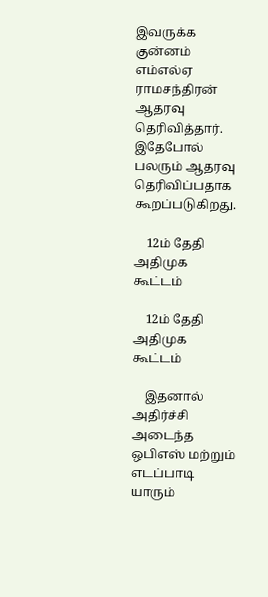இவருக்க குன்னம் எம்எல்ஏ ராமசந்திரன் ஆதரவு தெரிவித்தார். இதேபோல் பலரும் ஆதரவு தெரிவிப்பதாக கூறப்படுகிறது.

    12ம் தேதி அதிமுக கூட்டம்

    12ம் தேதி அதிமுக கூட்டம்

    இதனால் அதிர்ச்சி அடைந்த ஒபிஎஸ் மற்றும் எடப்பாடி யாரும்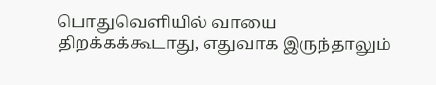பொதுவெளியில் வாயை திறக்கக்கூடாது, எதுவாக இருந்தாலும்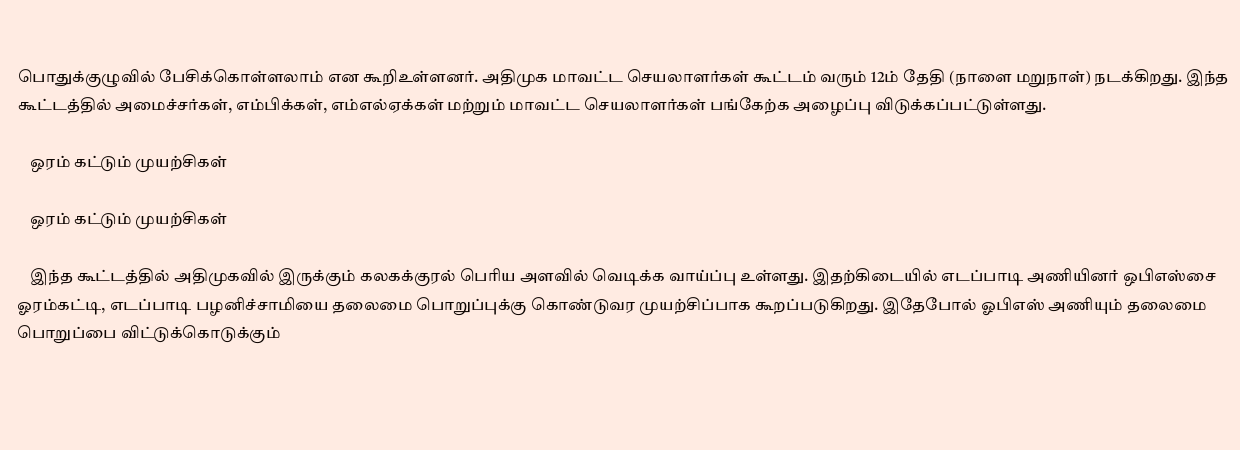பொதுக்குழுவில் பேசிக்கொள்ளலாம் என கூறிஉள்ளனர். அதிமுக மாவட்ட செயலாளர்கள் கூட்டம் வரும் 12ம் தேதி (நாளை மறுநாள்) நடக்கிறது. இந்த கூட்டத்தில் அமைச்சர்கள், எம்பிக்கள், எம்எல்ஏக்கள் மற்றும் மாவட்ட செயலாளர்கள் பங்கேற்க அழைப்பு விடுக்கப்பட்டுள்ளது.

    ஒரம் கட்டும் முயற்சிகள்

    ஒரம் கட்டும் முயற்சிகள்

    இந்த கூட்டத்தில் அதிமுகவில் இருக்கும் கலகக்குரல் பெரிய அளவில் வெடிக்க வாய்ப்பு உள்ளது. இதற்கிடையில் எடப்பாடி அணியினர் ஒபிஎஸ்சை ஓரம்கட்டி, எடப்பாடி பழனிச்சாமியை தலைமை பொறுப்புக்கு கொண்டுவர முயற்சிப்பாக கூறப்படுகிறது. இதேபோல் ஓபிஎஸ் அணியும் தலைமை பொறுப்பை விட்டுக்கொடுக்கும்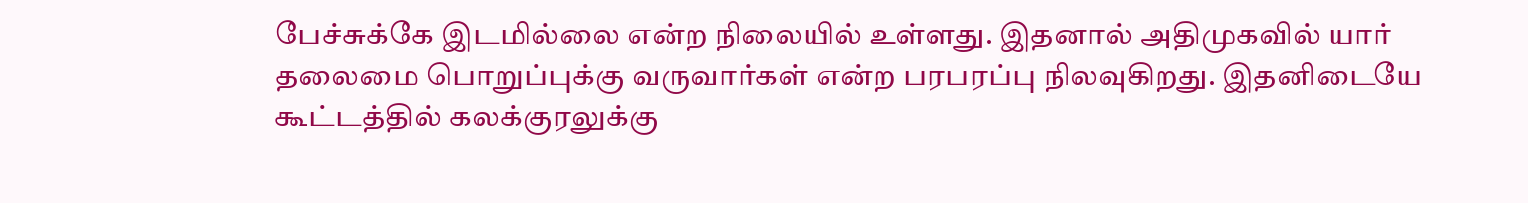பேச்சுக்கே இடமில்லை என்ற நிலையில் உள்ளது. இதனால் அதிமுகவில் யார் தலைமை பொறுப்புக்கு வருவார்கள் என்ற பரபரப்பு நிலவுகிறது. இதனிடையே கூட்டத்தில் கலக்குரலுக்கு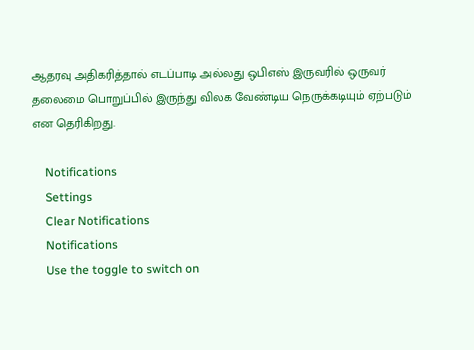ஆதரவு அதிகரித்தால் எடப்பாடி அல்லது ஒபிஎஸ் இருவரில் ஒருவர் தலைமை பொறுப்பில் இருந்து விலக வேண்டிய நெருக்கடியும் ஏற்படும் என தெரிகிறது.

    Notifications
    Settings
    Clear Notifications
    Notifications
    Use the toggle to switch on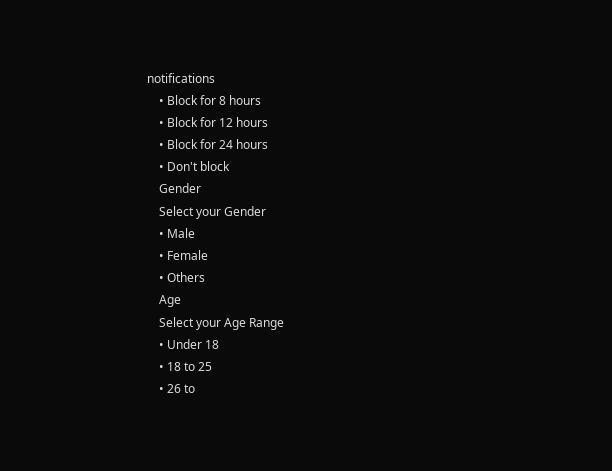notifications
    • Block for 8 hours
    • Block for 12 hours
    • Block for 24 hours
    • Don't block
    Gender
    Select your Gender
    • Male
    • Female
    • Others
    Age
    Select your Age Range
    • Under 18
    • 18 to 25
    • 26 to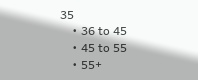35
    • 36 to 45
    • 45 to 55
    • 55+